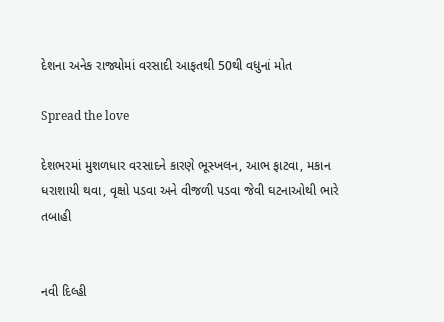દેશના અનેક રાજ્યોમાં વરસાદી આફતથી 50થી વધુનાં મોત

Spread the love

દેશભરમાં મુશળધાર વરસાદને કારણે ભૂસ્ખલન, આભ ફાટવા, મકાન ધરાશાયી થવા, વૃક્ષો પડવા અને વીજળી પડવા જેવી ઘટનાઓથી ભારે તબાહી


નવી દિલ્હી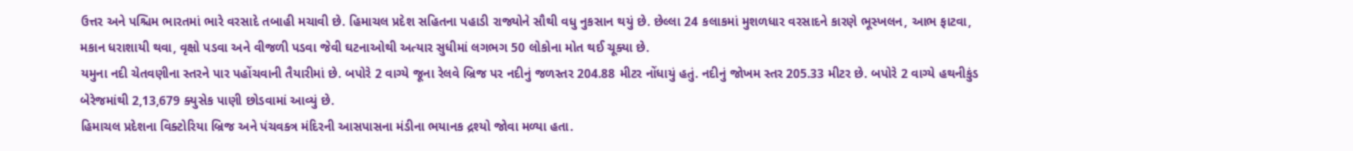ઉત્તર અને પશ્ચિમ ભારતમાં ભારે વરસાદે તબાહી મચાવી છે. હિમાચલ પ્રદેશ સહિતના પહાડી રાજ્યોને સૌથી વધુ નુકસાન થયું છે. છેલ્લા 24 કલાકમાં મુશળધાર વરસાદને કારણે ભૂસ્ખલન, આભ ફાટવા, મકાન ધરાશાયી થવા, વૃક્ષો પડવા અને વીજળી પડવા જેવી ઘટનાઓથી અત્યાર સુધીમાં લગભગ 50 લોકોના મોત થઈ ચૂક્યા છે.
યમુના નદી ચેતવણીના સ્તરને પાર પહોંચવાની તૈયારીમાં છે. બપોરે 2 વાગ્યે જૂના રેલવે બ્રિજ પર નદીનું જળસ્તર 204.88 મીટર નોંધાયું હતું. નદીનું જોખમ સ્તર 205.33 મીટર છે. બપોરે 2 વાગ્યે હથનીકુંડ બેરેજમાંથી 2,13,679 ક્યુસેક પાણી છોડવામાં આવ્યું છે.
હિમાચલ પ્રદેશના વિક્ટોરિયા બ્રિજ અને પંચવક્ત્ર મંદિરની આસપાસના મંડીના ભયાનક દ્રશ્યો જોવા મળ્યા હતા.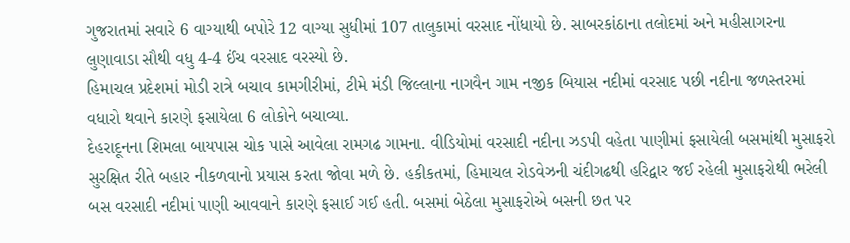ગુજરાતમાં સવારે 6 વાગ્યાથી બપોરે 12 વાગ્યા સુધીમાં 107 તાલુકામાં વરસાદ નોંધાયો છે. સાબરકાંઠાના તલોદમાં અને મહીસાગરના લુણાવાડા સૌથી વધુ 4-4 ઈંચ વરસાદ વરસ્યો છે.
હિમાચલ પ્રદેશમાં મોડી રાત્રે બચાવ કામગીરીમાં, ટીમે મંડી જિલ્લાના નાગવૈન ગામ નજીક બિયાસ નદીમાં વરસાદ પછી નદીના જળસ્તરમાં વધારો થવાને કારણે ફસાયેલા 6 લોકોને બચાવ્યા.
દેહરાદૂનના શિમલા બાયપાસ ચોક પાસે આવેલા રામગઢ ગામના. વીડિયોમાં વરસાદી નદીના ઝડપી વહેતા પાણીમાં ફસાયેલી બસમાંથી મુસાફરો સુરક્ષિત રીતે બહાર નીકળવાનો પ્રયાસ કરતા જોવા મળે છે. હકીકતમાં, હિમાચલ રોડવેઝની ચંદીગઢથી હરિદ્વાર જઈ રહેલી મુસાફરોથી ભરેલી બસ વરસાદી નદીમાં પાણી આવવાને કારણે ફસાઈ ગઈ હતી. બસમાં બેઠેલા મુસાફરોએ બસની છત પર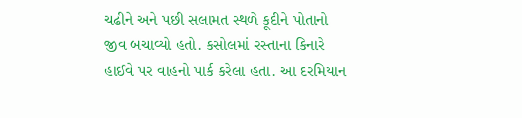ચઢીને અને પછી સલામત સ્થળે કૂદીને પોતાનો જીવ બચાવ્યો હતો. કસોલમાં રસ્તાના કિનારે હાઈવે પર વાહનો પાર્ક કરેલા હતા. આ દરમિયાન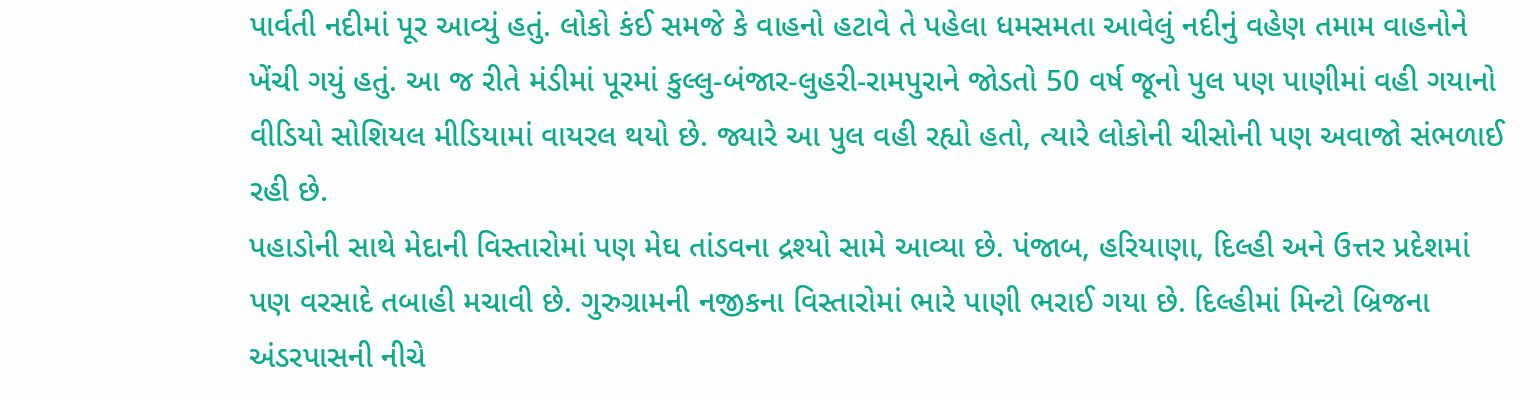પાર્વતી નદીમાં પૂર આવ્યું હતું. લોકો કંઈ સમજે કે વાહનો હટાવે તે પહેલા ધમસમતા આવેલું નદીનું વહેણ તમામ વાહનોને ખેંચી ગયું હતું. આ જ રીતે મંડીમાં પૂરમાં કુલ્લુ-બંજાર-લુહરી-રામપુરાને જોડતો 50 વર્ષ જૂનો પુલ પણ પાણીમાં વહી ગયાનો વીડિયો સોશિયલ મીડિયામાં વાયરલ થયો છે. જ્યારે આ પુલ વહી રહ્યો હતો, ત્યારે લોકોની ચીસોની પણ અવાજો સંભળાઈ રહી છે.
પહાડોની સાથે મેદાની વિસ્તારોમાં પણ મેઘ તાંડવના દ્રશ્યો સામે આવ્યા છે. પંજાબ, હરિયાણા, દિલ્હી અને ઉત્તર પ્રદેશમાં પણ વરસાદે તબાહી મચાવી છે. ગુરુગ્રામની નજીકના વિસ્તારોમાં ભારે પાણી ભરાઈ ગયા છે. દિલ્હીમાં મિન્ટો બ્રિજના અંડરપાસની નીચે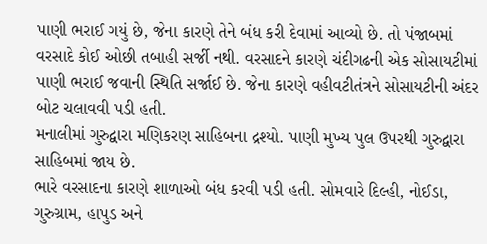પાણી ભરાઈ ગયું છે, જેના કારણે તેને બંધ કરી દેવામાં આવ્યો છે. તો પંજાબમાં વરસાદે કોઈ ઓછી તબાહી સર્જી નથી. વરસાદને કારણે ચંદીગઢની એક સોસાયટીમાં પાણી ભરાઈ જવાની સ્થિતિ સર્જાઈ છે. જેના કારણે વહીવટીતંત્રને સોસાયટીની અંદર બોટ ચલાવવી પડી હતી.
મનાલીમાં ગુરુદ્વારા મણિકરણ સાહિબના દ્રશ્યો. પાણી મુખ્ય પુલ ઉપરથી ગુરુદ્વારા સાહિબમાં જાય છે.
ભારે વરસાદના કારણે શાળાઓ બંધ કરવી પડી હતી. સોમવારે દિલ્હી, નોઈડા, ગુરુગ્રામ, હાપુડ અને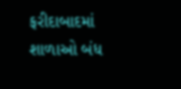ફરીદાબાદમાં શાળાઓ બંધ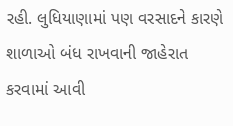રહી. લુધિયાણામાં પણ વરસાદને કારણે શાળાઓ બંધ રાખવાની જાહેરાત કરવામાં આવી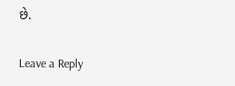છે.

Leave a Reply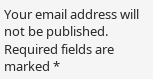Your email address will not be published. Required fields are marked *